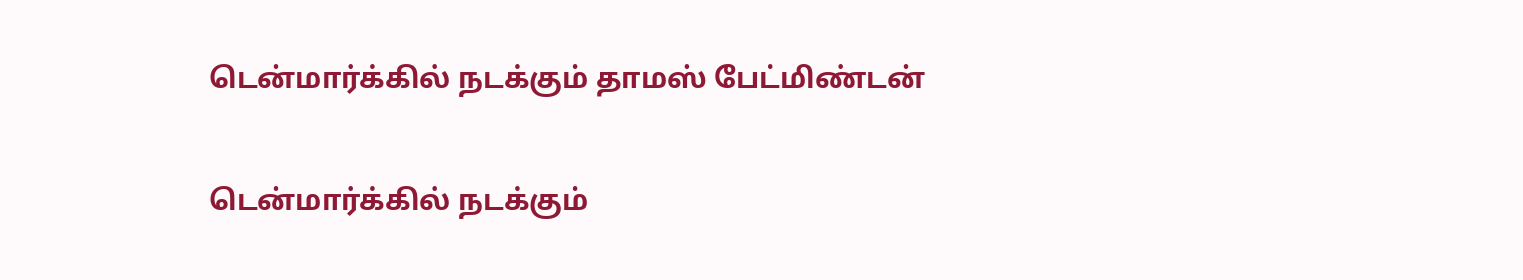டென்மார்க்கில் நடக்கும் தாமஸ் பேட்மிண்டன்

டென்மார்க்கில் நடக்கும்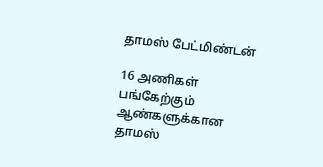தாமஸ் பேட்மிண்டன்

16 அணிகள் பங்கேற்கும் ஆண்களுக்கான தாமஸ்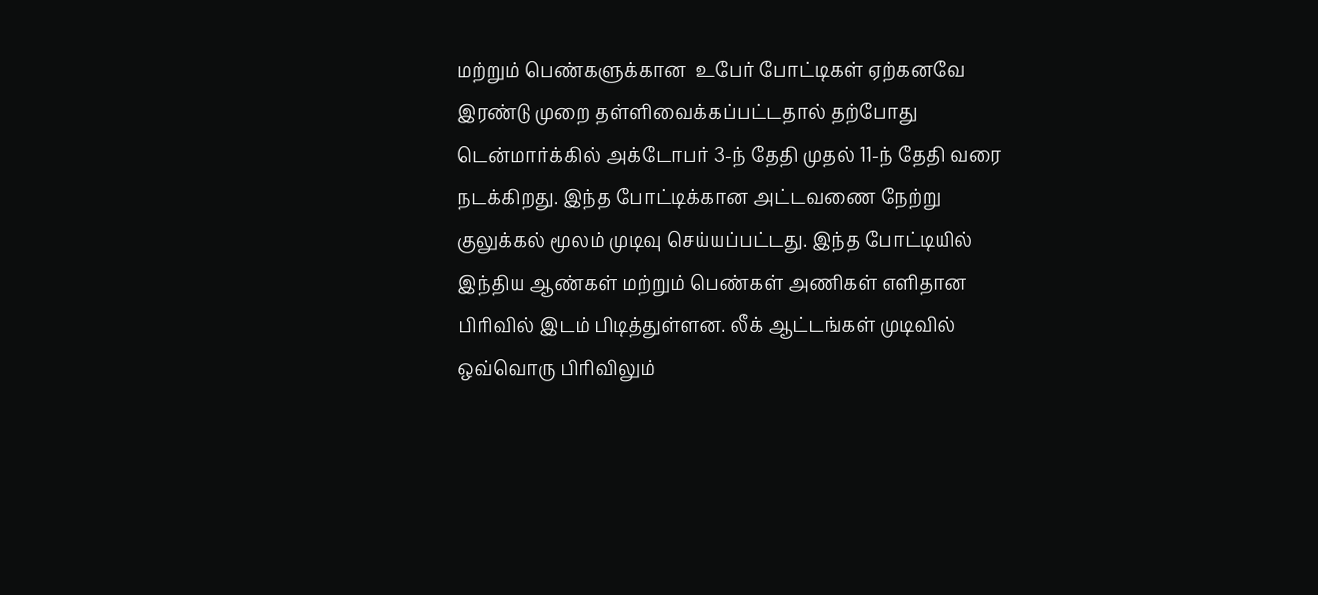மற்றும் பெண்களுக்கான  உபேர் போட்டிகள் ஏற்கனவே இரண்டு முறை தள்ளிவைக்கப்பட்டதால் தற்போது டென்மார்க்கில் அக்டோபர் 3-ந் தேதி முதல் 11-ந் தேதி வரை நடக்கிறது. இந்த போட்டிக்கான அட்டவணை நேற்று குலுக்கல் மூலம் முடிவு செய்யப்பட்டது. இந்த போட்டியில் இந்திய ஆண்கள் மற்றும் பெண்கள் அணிகள் எளிதான பிரிவில் இடம் பிடித்துள்ளன. லீக் ஆட்டங்கள் முடிவில் ஒவ்வொரு பிரிவிலும்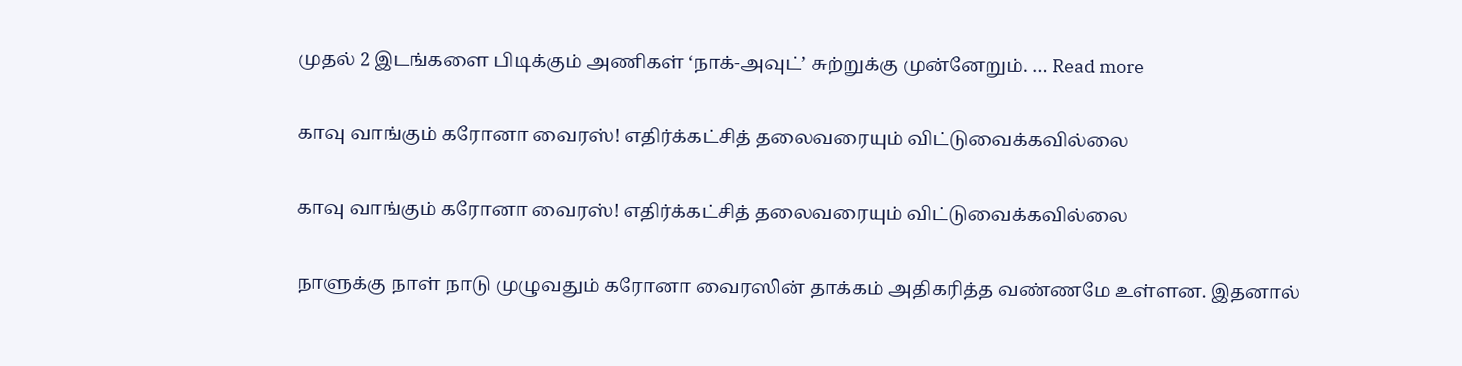முதல் 2 இடங்களை பிடிக்கும் அணிகள் ‘நாக்-அவுட்’ சுற்றுக்கு முன்னேறும். … Read more

காவு வாங்கும் கரோனா வைரஸ்! எதிர்க்கட்சித் தலைவரையும் விட்டுவைக்கவில்லை

காவு வாங்கும் கரோனா வைரஸ்! எதிர்க்கட்சித் தலைவரையும் விட்டுவைக்கவில்லை

நாளுக்கு நாள் நாடு முழுவதும் கரோனா வைரஸின் தாக்கம் அதிகரித்த வண்ணமே உள்ளன. இதனால்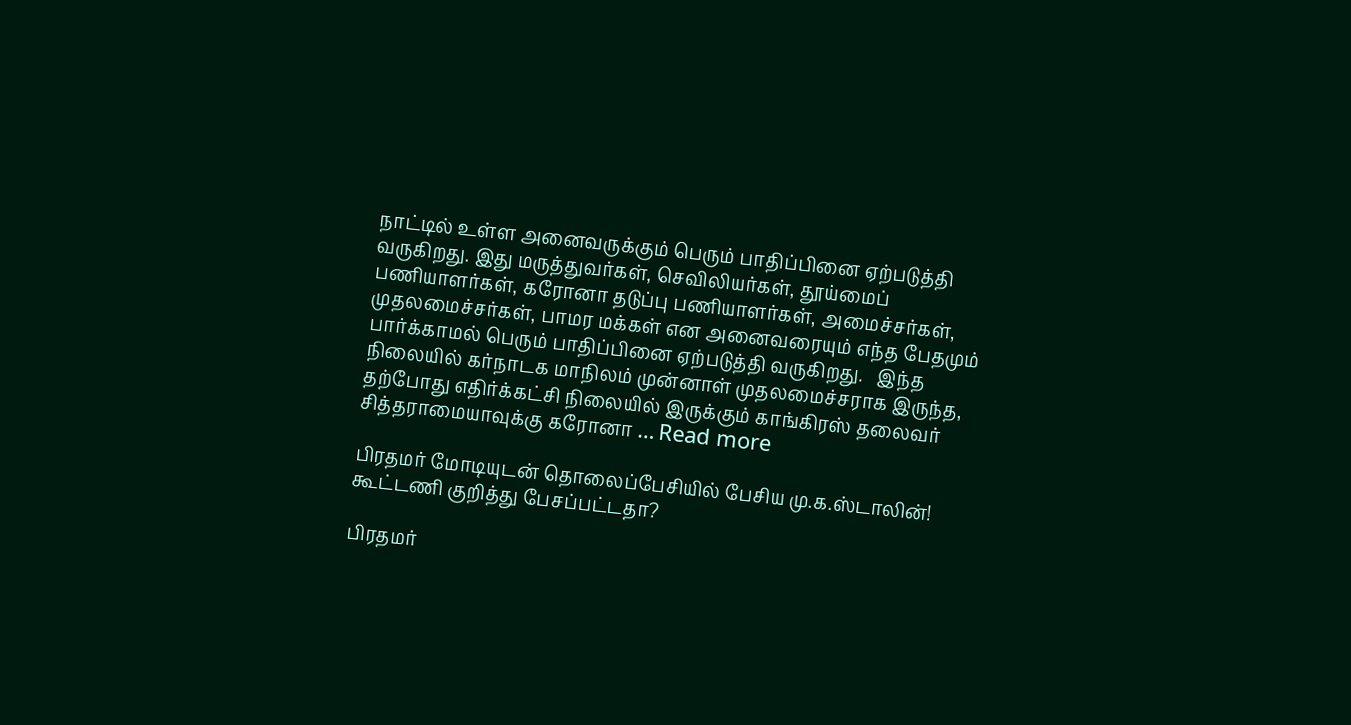நாட்டில் உள்ள அனைவருக்கும் பெரும் பாதிப்பினை ஏற்படுத்தி வருகிறது. இது மருத்துவர்கள், செவிலியர்கள், தூய்மைப் பணியாளர்கள், கரோனா தடுப்பு பணியாளர்கள், அமைச்சர்கள், முதலமைச்சர்கள், பாமர மக்கள் என அனைவரையும் எந்த பேதமும் பார்க்காமல் பெரும் பாதிப்பினை ஏற்படுத்தி வருகிறது.   இந்த நிலையில் கர்நாடக மாநிலம் முன்னாள் முதலமைச்சராக இருந்த, தற்போது எதிர்க்கட்சி நிலையில் இருக்கும் காங்கிரஸ் தலைவர் சித்தராமையாவுக்கு கரோனா … Read more

பிரதமர் மோடியுடன் தொலைப்பேசியில் பேசிய மு.க.ஸ்டாலின்! கூட்டணி குறித்து பேசப்பட்டதா?

பிரதமர்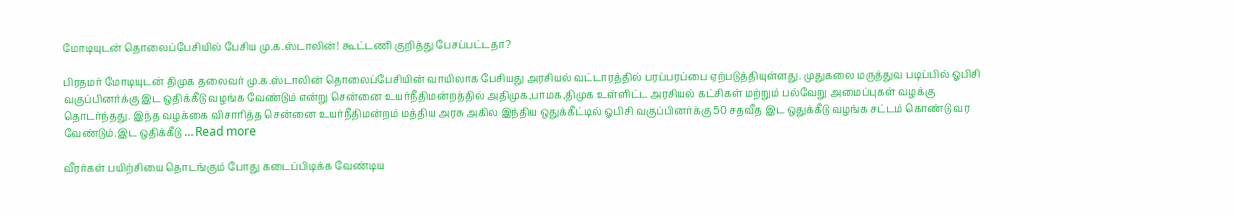மோடியுடன் தொலைப்பேசியில் பேசிய மு.க.ஸ்டாலின்! கூட்டணி குறித்து பேசப்பட்டதா?

பிரதமர் மோடியுடன் திமுக தலைவர் மு.க.ஸ்டாலின் தொலைப்பேசியின் வாயிலாக பேசியது அரசியல் வட்டாரத்தில் பரப்பரப்பை ஏற்படுத்தியுள்ளது. முதுகலை மருத்துவ படிப்பில் ஓபிசி வகுப்பினர்க்கு இட ஒதிக்கீடு வழங்க வேண்டும் என்று சென்னை உயர்நீதிமன்றத்தில் அதிமுக,பாமக,திமுக உள்ளிட்ட அரசியல் கட்சிகள் மற்றும் பல்வேறு அமைப்புகள் வழக்கு தொடர்ந்தது. இந்த வழக்கை விசாரித்த சென்னை உயர்நீதிமன்றம் மத்திய அரசு அகில இந்திய ஒதுக்கீட்டில் ஓபிசி வகுப்பினர்க்கு 50 சதவீத இட ஒதுக்கீடு வழங்க சட்டம் கொண்டு வர வேண்டும்.இட ஒதிக்கீடு … Read more

வீரர்கள் பயிற்சியை தொடங்கும் போது கடைப்பிடிக்க வேண்டிய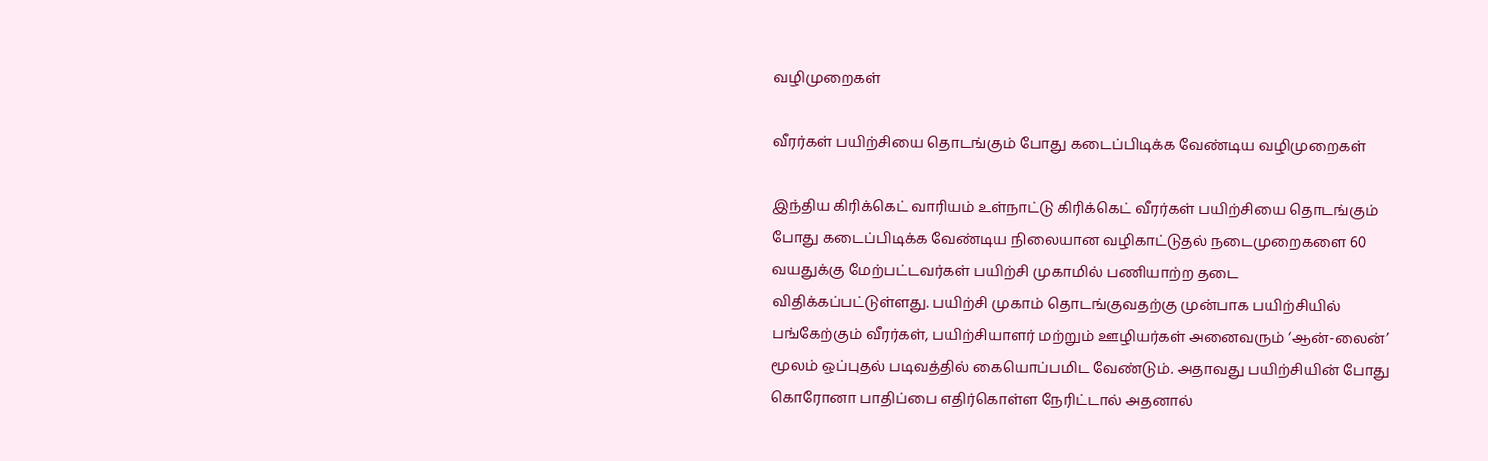வழிமுறைகள்

வீரர்கள் பயிற்சியை தொடங்கும் போது கடைப்பிடிக்க வேண்டிய வழிமுறைகள்

இந்திய கிரிக்கெட் வாரியம் உள்நாட்டு கிரிக்கெட் வீரர்கள் பயிற்சியை தொடங்கும் போது கடைப்பிடிக்க வேண்டிய நிலையான வழிகாட்டுதல் நடைமுறைகளை 60 வயதுக்கு மேற்பட்டவர்கள் பயிற்சி முகாமில் பணியாற்ற தடை விதிக்கப்பட்டுள்ளது. பயிற்சி முகாம் தொடங்குவதற்கு முன்பாக பயிற்சியில் பங்கேற்கும் வீரர்கள், பயிற்சியாளர் மற்றும் ஊழியர்கள் அனைவரும் ‘ஆன்-லைன்’ மூலம் ஒப்புதல் படிவத்தில் கையொப்பமிட வேண்டும். அதாவது பயிற்சியின் போது கொரோனா பாதிப்பை எதிர்கொள்ள நேரிட்டால் அதனால்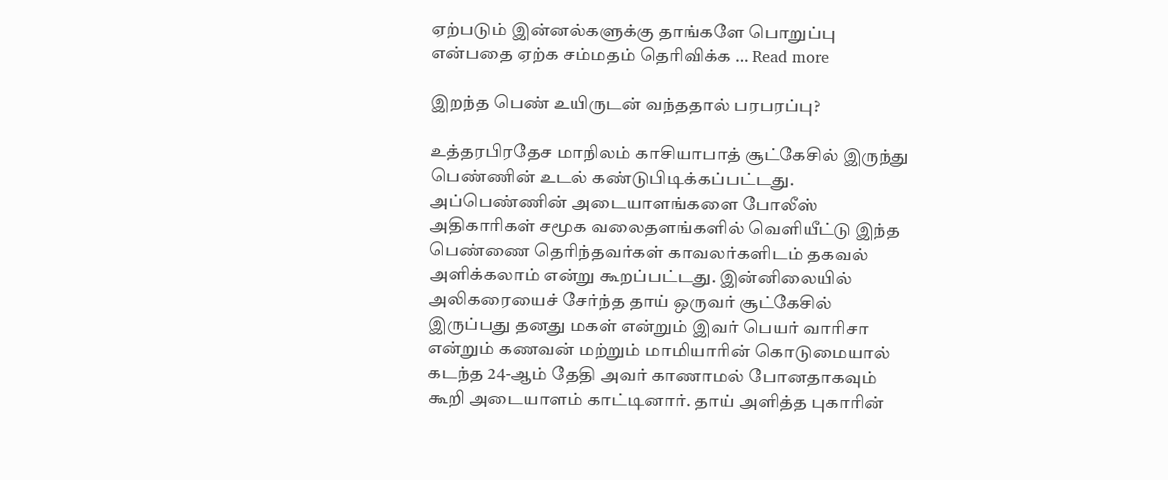ஏற்படும் இன்னல்களுக்கு தாங்களே பொறுப்பு என்பதை ஏற்க சம்மதம் தெரிவிக்க … Read more

இறந்த பெண் உயிருடன் வந்ததால் பரபரப்பு?

உத்தரபிரதேச மாநிலம் காசியாபாத் சூட்கேசில் இருந்து பெண்ணின் உடல் கண்டுபிடிக்கப்பட்டது. அப்பெண்ணின் அடையாளங்களை போலீஸ் அதிகாரிகள் சமூக வலைதளங்களில் வெளியீட்டு இந்த பெண்ணை தெரிந்தவர்கள் காவலர்களிடம் தகவல் அளிக்கலாம் என்று கூறப்பட்டது. இன்னிலையில் அலிகரையைச் சேர்ந்த தாய் ஒருவர் சூட்கேசில் இருப்பது தனது மகள் என்றும் இவர் பெயர் வாரிசா என்றும் கணவன் மற்றும் மாமியாரின் கொடுமையால் கடந்த 24-ஆம் தேதி அவர் காணாமல் போனதாகவும் கூறி அடையாளம் காட்டினார். தாய் அளித்த புகாரின்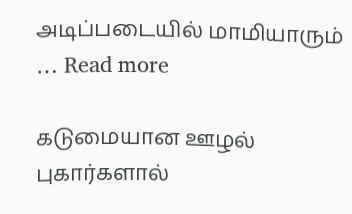அடிப்படையில் மாமியாரும் … Read more

கடுமையான ஊழல் புகார்களால்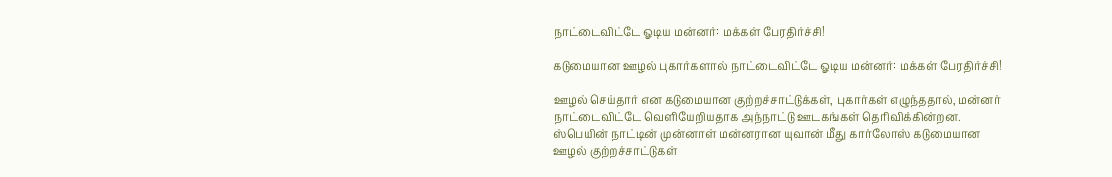நாட்டைவிட்டே ஓடிய மன்னர்: மக்கள் பேரதிர்ச்சி!

கடுமையான ஊழல் புகார்களால் நாட்டைவிட்டே ஓடிய மன்னர்: மக்கள் பேரதிர்ச்சி!

ஊழல் செய்தார் என கடுமையான குற்றச்சாட்டுக்கள், புகார்கள் எழுந்ததால், மன்னர் நாட்டைவிட்டே வெளியேறியதாக அந்நாட்டு ஊடகங்கள் தெரிவிக்கின்றன.   ஸ்பெயின் நாட்டின் முன்னாள் மன்னரான யுவான் மீது கார்லோஸ் கடுமையான ஊழல் குற்றச்சாட்டுகள்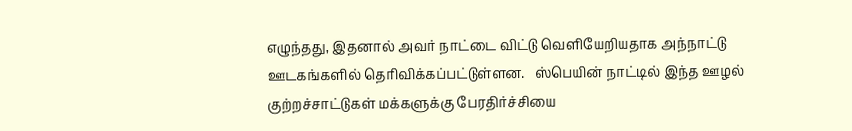எழுந்தது, இதனால் அவர் நாட்டை விட்டு வெளியேறியதாக அந்நாட்டு ஊடகங்களில் தெரிவிக்கப்பட்டுள்ளன.   ஸ்பெயின் நாட்டில் இந்த ஊழல் குற்றச்சாட்டுகள் மக்களுக்கு பேரதிர்ச்சியை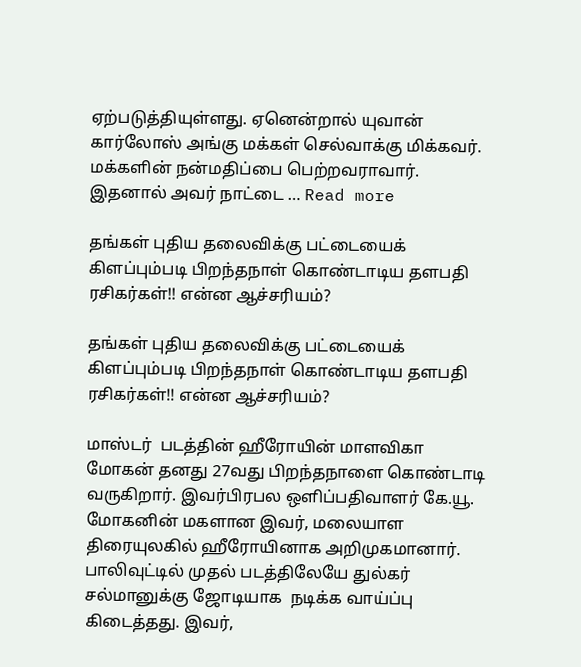ஏற்படுத்தியுள்ளது. ஏனென்றால் யுவான் கார்லோஸ் அங்கு மக்கள் செல்வாக்கு மிக்கவர். மக்களின் நன்மதிப்பை பெற்றவராவார். இதனால் அவர் நாட்டை … Read more

தங்கள் புதிய தலைவிக்கு பட்டையைக் கிளப்பும்படி பிறந்தநாள் கொண்டாடிய தளபதி ரசிகர்கள்!! என்ன ஆச்சரியம்?

தங்கள் புதிய தலைவிக்கு பட்டையைக் கிளப்பும்படி பிறந்தநாள் கொண்டாடிய தளபதி ரசிகர்கள்!! என்ன ஆச்சரியம்?

மாஸ்டர்  படத்தின் ஹீரோயின் மாளவிகா மோகன் தனது 27வது பிறந்தநாளை கொண்டாடி வருகிறார். இவர்பிரபல ஒளிப்பதிவாளர் கே.யூ. மோகனின் மகளான இவர், மலையாள திரையுலகில் ஹீரோயினாக அறிமுகமானார்.  பாலிவுட்டில் முதல் படத்திலேயே துல்கர் சல்மானுக்கு ஜோடியாக  நடிக்க வாய்ப்பு கிடைத்தது. இவர்,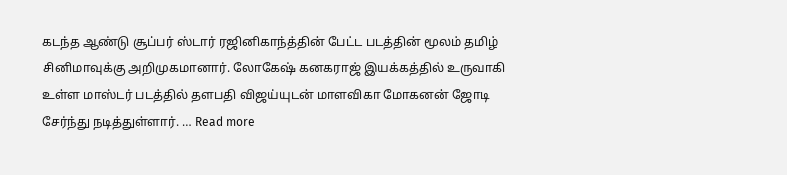கடந்த ஆண்டு சூப்பர் ஸ்டார் ரஜினிகாந்த்தின் பேட்ட படத்தின் மூலம் தமிழ் சினிமாவுக்கு அறிமுகமானார். லோகேஷ் கனகராஜ் இயக்கத்தில் உருவாகி உள்ள மாஸ்டர் படத்தில் தளபதி விஜய்யுடன் மாளவிகா மோகனன் ஜோடி சேர்ந்து நடித்துள்ளார். … Read more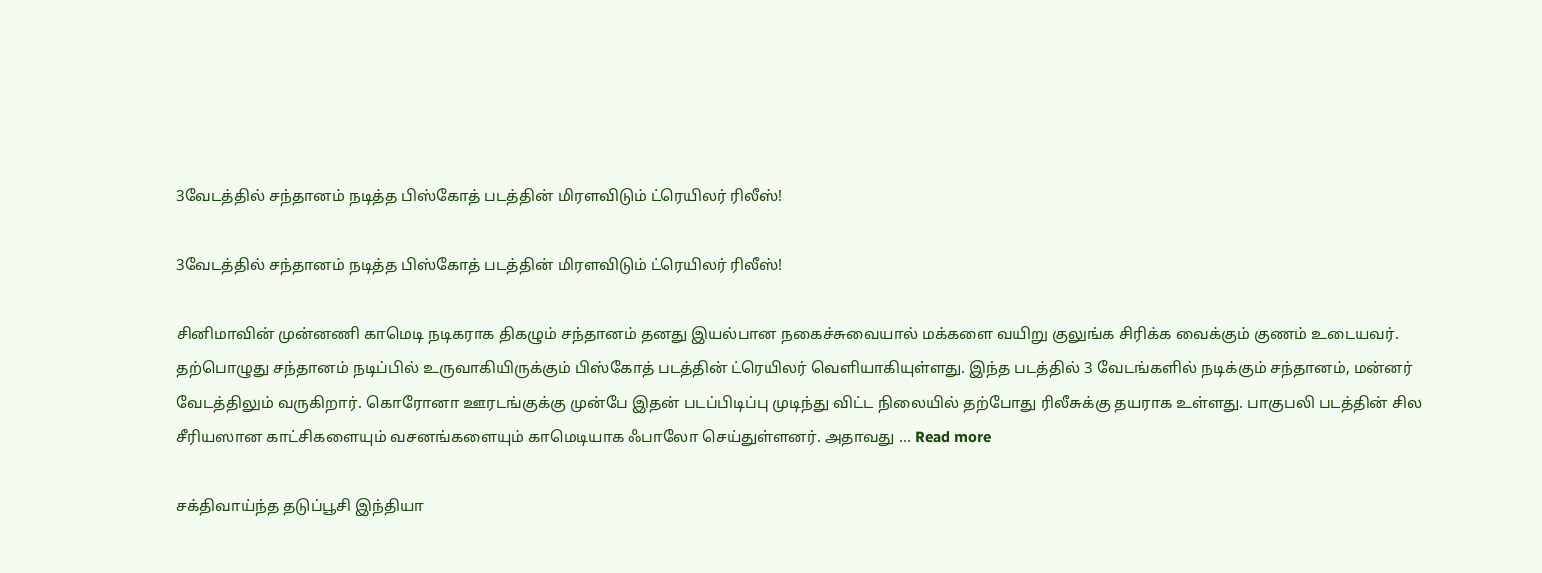3வேடத்தில் சந்தானம் நடித்த பிஸ்கோத் படத்தின் மிரளவிடும் ட்ரெயிலர் ரிலீஸ்!

3வேடத்தில் சந்தானம் நடித்த பிஸ்கோத் படத்தின் மிரளவிடும் ட்ரெயிலர் ரிலீஸ்!

சினிமாவின் முன்னணி காமெடி நடிகராக திகழும் சந்தானம் தனது இயல்பான நகைச்சுவையால் மக்களை வயிறு குலுங்க சிரிக்க வைக்கும் குணம் உடையவர்.   தற்பொழுது சந்தானம் நடிப்பில் உருவாகியிருக்கும் பிஸ்கோத் படத்தின் ட்ரெயிலர் வெளியாகியுள்ளது. இந்த படத்தில் 3 வேடங்களில் நடிக்கும் சந்தானம், மன்னர் வேடத்திலும் வருகிறார். கொரோனா ஊரடங்குக்கு முன்பே இதன் படப்பிடிப்பு முடிந்து விட்ட நிலையில் தற்போது ரிலீசுக்கு தயராக உள்ளது. பாகுபலி படத்தின் சில சீரியஸான காட்சிகளையும் வசனங்களையும் காமெடியாக ஃபாலோ செய்துள்ளனர். அதாவது … Read more

சக்திவாய்ந்த தடுப்பூசி இந்தியா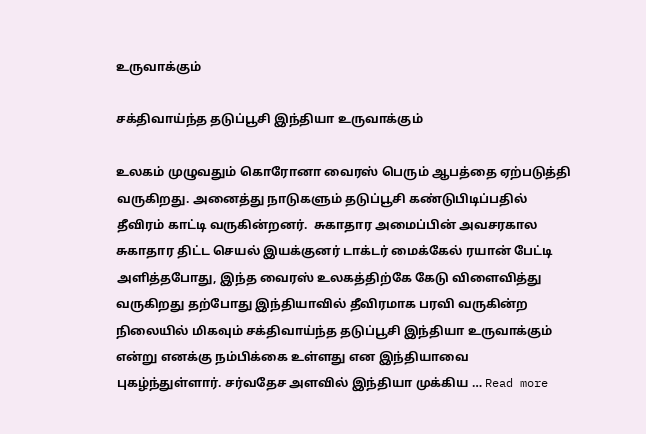உருவாக்கும்

சக்திவாய்ந்த தடுப்பூசி இந்தியா உருவாக்கும்

உலகம் முழுவதும் கொரோனா வைரஸ் பெரும் ஆபத்தை ஏற்படுத்தி வருகிறது. அனைத்து நாடுகளும் தடுப்பூசி கண்டுபிடிப்பதில் தீவிரம் காட்டி வருகின்றனர்.  சுகாதார அமைப்பின் அவசரகால சுகாதார திட்ட செயல் இயக்குனர் டாக்டர் மைக்கேல் ரயான் பேட்டி அளித்தபோது, இந்த வைரஸ் உலகத்திற்கே கேடு விளைவித்து வருகிறது தற்போது இந்தியாவில் தீவிரமாக பரவி வருகின்ற நிலையில் மிகவும் சக்திவாய்ந்த தடுப்பூசி இந்தியா உருவாக்கும் என்று எனக்கு நம்பிக்கை உள்ளது என இந்தியாவை புகழ்ந்துள்ளார். சர்வதேச அளவில் இந்தியா முக்கிய … Read more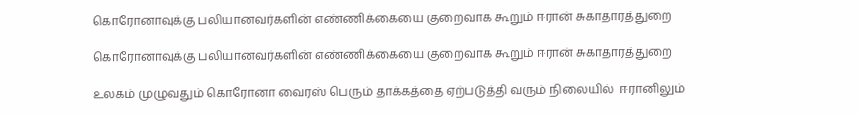கொரோனாவுக்கு பலியானவர்களின் எண்ணிக்கையை குறைவாக கூறும் ஈரான் சுகாதாரத்துறை

கொரோனாவுக்கு பலியானவர்களின் எண்ணிக்கையை குறைவாக கூறும் ஈரான் சுகாதாரத்துறை

உலகம் முழுவதும் கொரோனா வைரஸ் பெரும் தாக்கத்தை ஏற்படுத்தி வரும் நிலையில்  ஈரானிலும்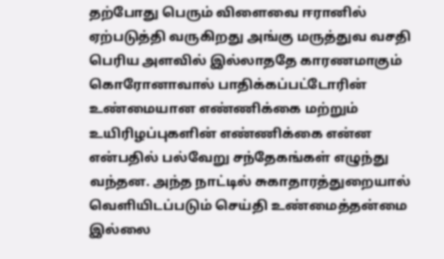தற்போது பெரும் விளைவை ஈரானில் ஏற்படுத்தி வருகிறது அங்கு மருத்துவ வசதி பெரிய அளவில் இல்லாததே காரணமாகும் கொரோனாவால் பாதிக்கப்பட்டோரின் உண்மையான எண்ணிக்கை மற்றும் உயிரிழப்புகளின் எண்ணிக்கை என்ன என்பதில் பல்வேறு சந்தேகங்கள் எழுந்து வந்தன. அந்த நாட்டில் சுகாதாரத்துறையால் வெளியிடப்படும் செய்தி உண்மைத்தன்மை இல்லை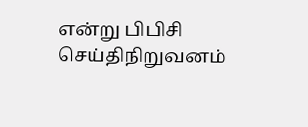என்று பிபிசி செய்திநிறுவனம்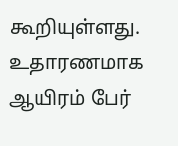கூறியுள்ளது. உதாரணமாக ஆயிரம் பேர்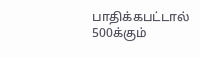பாதிக்கபட்டால் 500க்கும்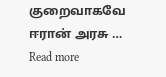குறைவாகவே ஈரான் அரசு … Read more